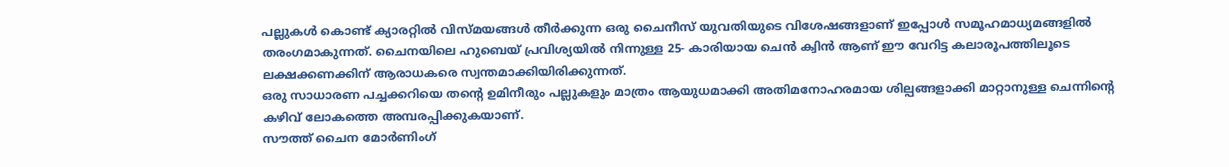പല്ലുകൾ കൊണ്ട് ക്യാരറ്റിൽ വിസ്മയങ്ങൾ തീർക്കുന്ന ഒരു ചൈനീസ് യുവതിയുടെ വിശേഷങ്ങളാണ് ഇപ്പോൾ സമൂഹമാധ്യമങ്ങളിൽ തരംഗമാകുന്നത്. ചൈനയിലെ ഹുബെയ് പ്രവിശ്യയിൽ നിന്നുള്ള 25- കാരിയായ ചെൻ ക്വിൻ ആണ് ഈ വേറിട്ട കലാരൂപത്തിലൂടെ ലക്ഷക്കണക്കിന് ആരാധകരെ സ്വന്തമാക്കിയിരിക്കുന്നത്.
ഒരു സാധാരണ പച്ചക്കറിയെ തന്റെ ഉമിനീരും പല്ലുകളും മാത്രം ആയുധമാക്കി അതിമനോഹരമായ ശില്പങ്ങളാക്കി മാറ്റാനുള്ള ചെന്നിന്റെ കഴിവ് ലോകത്തെ അമ്പരപ്പിക്കുകയാണ്.
സൗത്ത് ചൈന മോർണിംഗ്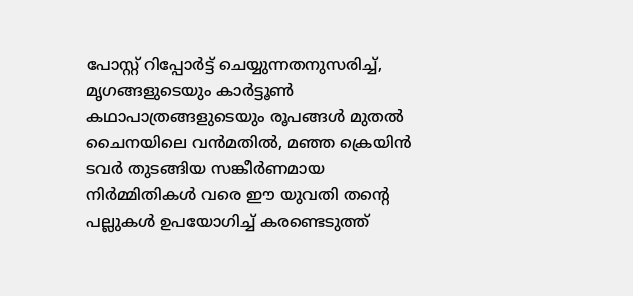പോസ്റ്റ് റിപ്പോർട്ട് ചെയ്യുന്നതനുസരിച്ച്, മൃഗങ്ങളുടെയും കാർട്ടൂൺ കഥാപാത്രങ്ങളുടെയും രൂപങ്ങൾ മുതൽ ചൈനയിലെ വൻമതിൽ, മഞ്ഞ ക്രെയിൻ ടവർ തുടങ്ങിയ സങ്കീർണമായ നിർമ്മിതികൾ വരെ ഈ യുവതി തന്റെ പല്ലുകൾ ഉപയോഗിച്ച് കരണ്ടെടുത്ത്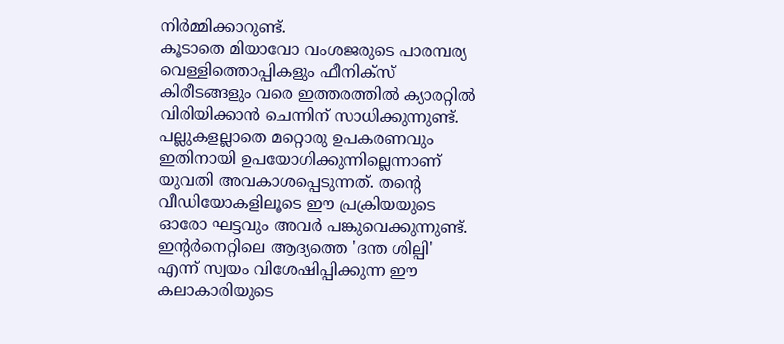നിർമ്മിക്കാറുണ്ട്.
കൂടാതെ മിയാവോ വംശജരുടെ പാരമ്പര്യ വെള്ളിത്തൊപ്പികളും ഫീനിക്സ് കിരീടങ്ങളും വരെ ഇത്തരത്തിൽ ക്യാരറ്റിൽ വിരിയിക്കാൻ ചെന്നിന് സാധിക്കുന്നുണ്ട്. പല്ലുകളല്ലാതെ മറ്റൊരു ഉപകരണവും ഇതിനായി ഉപയോഗിക്കുന്നില്ലെന്നാണ് യുവതി അവകാശപ്പെടുന്നത്. തന്റെ വീഡിയോകളിലൂടെ ഈ പ്രക്രിയയുടെ ഓരോ ഘട്ടവും അവർ പങ്കുവെക്കുന്നുണ്ട്.
ഇന്റർനെറ്റിലെ ആദ്യത്തെ 'ദന്ത ശില്പി' എന്ന് സ്വയം വിശേഷിപ്പിക്കുന്ന ഈ കലാകാരിയുടെ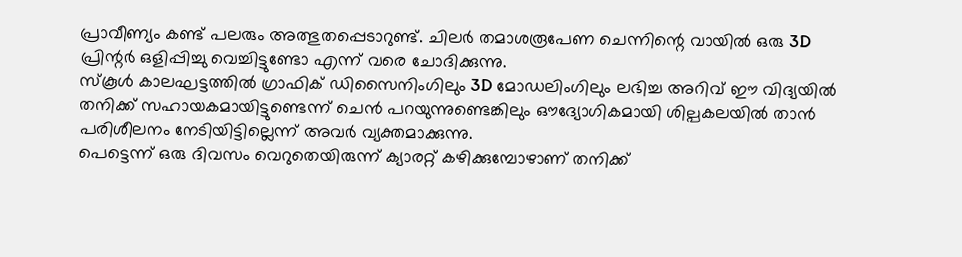പ്രാവീണ്യം കണ്ട് പലരും അത്ഭുതപ്പെടാറുണ്ട്. ചിലർ തമാശരൂപേണ ചെന്നിന്റെ വായിൽ ഒരു 3D പ്രിന്റർ ഒളിപ്പിച്ചു വെച്ചിട്ടുണ്ടോ എന്ന് വരെ ചോദിക്കുന്നു.
സ്കൂൾ കാലഘട്ടത്തിൽ ഗ്രാഫിക് ഡിസൈനിംഗിലും 3D മോഡലിംഗിലും ലഭിച്ച അറിവ് ഈ വിദ്യയിൽ തനിക്ക് സഹായകമായിട്ടുണ്ടെന്ന് ചെൻ പറയുന്നുണ്ടെങ്കിലും ഔദ്യോഗികമായി ശില്പകലയിൽ താൻ പരിശീലനം നേടിയിട്ടില്ലെന്ന് അവർ വ്യക്തമാക്കുന്നു.
പെട്ടെന്ന് ഒരു ദിവസം വെറുതെയിരുന്ന് ക്യാരറ്റ് കഴിക്കുമ്പോഴാണ് തനിക്ക്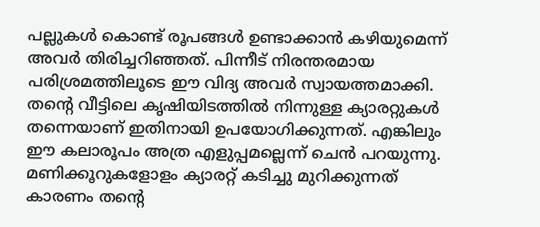പല്ലുകൾ കൊണ്ട് രൂപങ്ങൾ ഉണ്ടാക്കാൻ കഴിയുമെന്ന് അവർ തിരിച്ചറിഞ്ഞത്. പിന്നീട് നിരന്തരമായ പരിശ്രമത്തിലൂടെ ഈ വിദ്യ അവർ സ്വായത്തമാക്കി. തന്റെ വീട്ടിലെ കൃഷിയിടത്തിൽ നിന്നുള്ള ക്യാരറ്റുകൾ തന്നെയാണ് ഇതിനായി ഉപയോഗിക്കുന്നത്. എങ്കിലും ഈ കലാരൂപം അത്ര എളുപ്പമല്ലെന്ന് ചെൻ പറയുന്നു.
മണിക്കൂറുകളോളം ക്യാരറ്റ് കടിച്ചു മുറിക്കുന്നത് കാരണം തന്റെ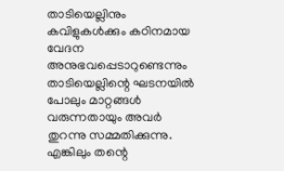താടിയെല്ലിനും കവിളുകൾക്കും കഠിനമായ വേദന അനുഭവപ്പെടാറുണ്ടെന്നും താടിയെല്ലിന്റെ ഘടനയിൽ പോലും മാറ്റങ്ങൾ വരുന്നതായും അവർ തുറന്നു സമ്മതിക്കുന്നു. എങ്കിലും തന്റെ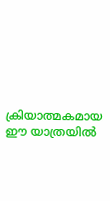ക്രിയാത്മകമായ ഈ യാത്രയിൽ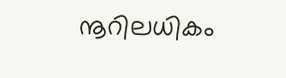നൂറിലധികം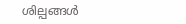ശില്പങ്ങൾ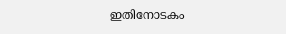ഇതിനോടകം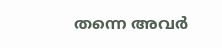തന്നെ അവർ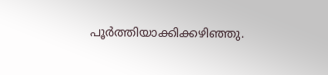പൂർത്തിയാക്കിക്കഴിഞ്ഞു.